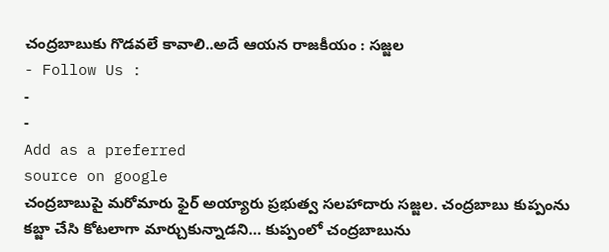చంద్రబాబుకు గొడవలే కావాలి..అదే ఆయన రాజకీయం : సజ్జల
- Follow Us :
-
-
Add as a preferred
source on google
చంద్రబాబుపై మరోమారు ఫైర్ అయ్యారు ప్రభుత్వ సలహాదారు సజ్జల. చంద్రబాబు కుప్పంను కబ్జా చేసి కోటలాగా మార్చుకున్నాడని… కుప్పంలో చంద్రబాబును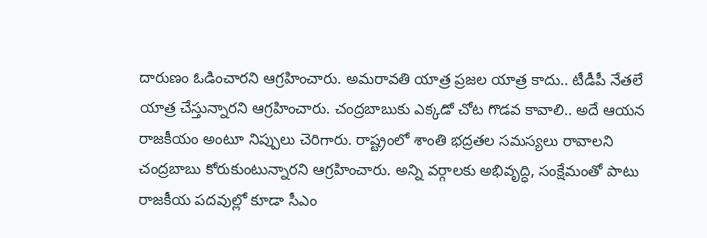దారుణం ఓడించారని ఆగ్రహించారు. అమరావతి యాత్ర ప్రజల యాత్ర కాదు.. టీడీపీ నేతలే యాత్ర చేస్తున్నారని ఆగ్రహించారు. చంద్రబాబుకు ఎక్కడో చోట గొడవ కావాలి.. అదే ఆయన రాజకీయం అంటూ నిప్పులు చెరిగారు. రాష్ట్రంలో శాంతి భద్రతల సమస్యలు రావాలని చంద్రబాబు కోరుకుంటున్నారని ఆగ్రహించారు. అన్ని వర్గాలకు అభివృద్ధి, సంక్షేమంతో పాటు రాజకీయ పదవుల్లో కూడా సీఎం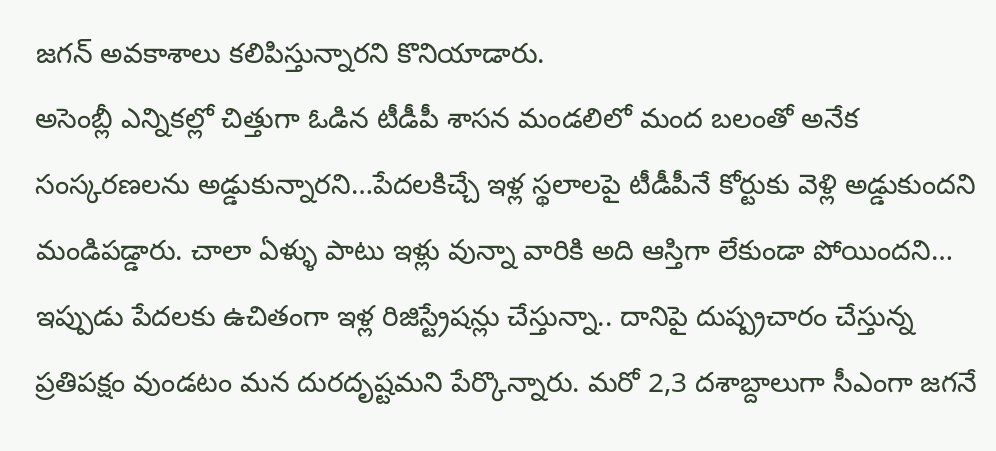జగన్ అవకాశాలు కలిపిస్తున్నారని కొనియాడారు.
అసెంబ్లీ ఎన్నికల్లో చిత్తుగా ఓడిన టీడీపీ శాసన మండలిలో మంద బలంతో అనేక సంస్కరణలను అడ్డుకున్నారని…పేదలకిచ్చే ఇళ్ల స్థలాలపై టీడీపీనే కోర్టుకు వెళ్లి అడ్డుకుందని మండిపడ్డారు. చాలా ఏళ్ళు పాటు ఇళ్లు వున్నా వారికి అది ఆస్తిగా లేకుండా పోయిందని… ఇప్పుడు పేదలకు ఉచితంగా ఇళ్ల రిజిస్ట్రేషన్లు చేస్తున్నా.. దానిపై దుష్ప్రచారం చేస్తున్న ప్రతిపక్షం వుండటం మన దురదృష్టమని పేర్కొన్నారు. మరో 2,3 దశాబ్దాలుగా సీఎంగా జగనే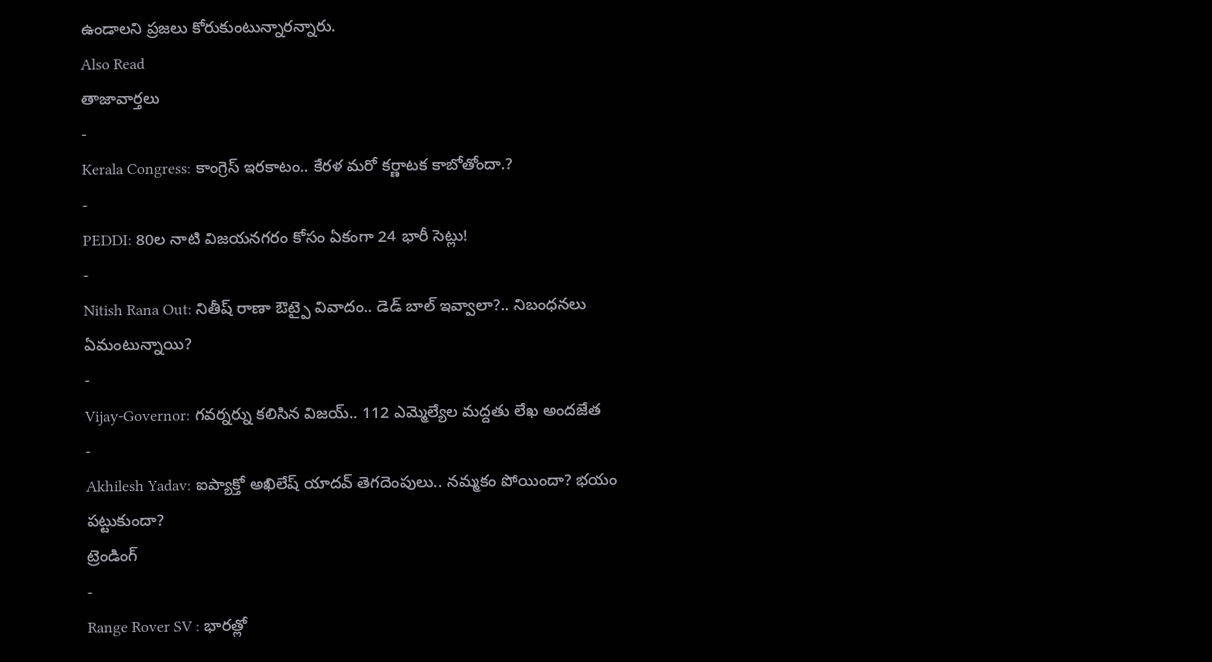ఉండాలని ప్రజలు కోరుకుంటున్నారన్నారు.
Also Read
తాజావార్తలు
-
Kerala Congress: కాంగ్రెస్ ఇరకాటం.. కేరళ మరో కర్ణాటక కాబోతోందా.?
-
PEDDI: 80ల నాటి విజయనగరం కోసం ఏకంగా 24 భారీ సెట్లు!
-
Nitish Rana Out: నితీష్ రాణా ఔట్పై వివాదం.. డెడ్ బాల్ ఇవ్వాలా?.. నిబంధనలు ఏమంటున్నాయి?
-
Vijay-Governor: గవర్నర్ను కలిసిన విజయ్.. 112 ఎమ్మెల్యేల మద్దతు లేఖ అందజేత
-
Akhilesh Yadav: ఐప్యాక్తో అఖిలేష్ యాదవ్ తెగదెంపులు.. నమ్మకం పోయిందా? భయం పట్టుకుందా?
ట్రెండింగ్
-
Range Rover SV : భారత్లో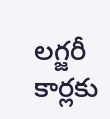లగ్జరీ కార్లకు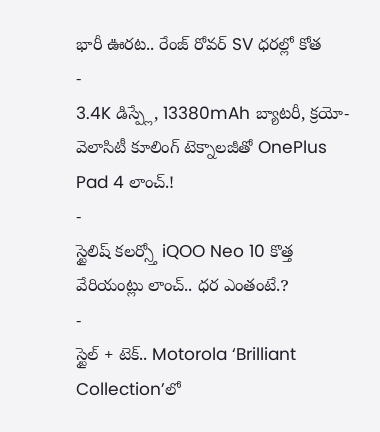భారీ ఊరట.. రేంజ్ రోవర్ SV ధరల్లో కోత
-
3.4K డిస్ప్లే, 13380mAh బ్యాటరీ, క్రయో-వెలాసిటీ కూలింగ్ టెక్నాలజీతో OnePlus Pad 4 లాంచ్.!
-
స్టైలిష్ కలర్స్తో iQOO Neo 10 కొత్త వేరియంట్లు లాంచ్.. ధర ఎంతంటే.?
-
స్టైల్ + టెక్.. Motorola ‘Brilliant Collection’లో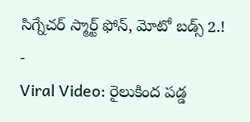సిగ్నేచర్ స్మార్ట్ ఫోన్, మోటో బడ్స్ 2.!
-
Viral Video: రైలుకింద పడ్డ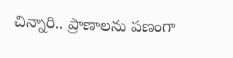చిన్నారి.. ప్రాణాలను పణంగా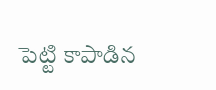పెట్టి కాపాడిన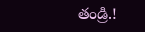తండ్రి.!